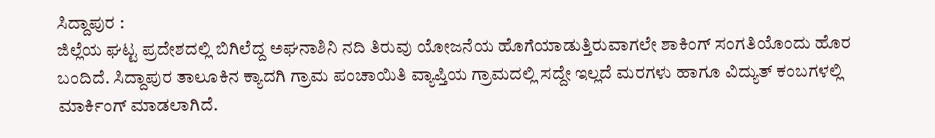ಸಿದ್ದಾಪುರ :
ಜಿಲ್ಲೆಯ ಘಟ್ಟ ಪ್ರದೇಶದಲ್ಲಿ ಬಿಗಿಲೆದ್ದ ಅಘನಾಶಿನಿ ನದಿ ತಿರುವು ಯೋಜನೆಯ ಹೊಗೆಯಾಡುತ್ತಿರುವಾಗಲೇ ಶಾಕಿಂಗ್ ಸಂಗತಿಯೊಂದು ಹೊರ ಬಂದಿದೆ. ಸಿದ್ದಾಪುರ ತಾಲೂಕಿನ ಕ್ಯಾದಗಿ ಗ್ರಾಮ ಪಂಚಾಯಿತಿ ವ್ಯಾಪ್ತಿಯ ಗ್ರಾಮದಲ್ಲಿ ಸದ್ದೇ ಇಲ್ಲದೆ ಮರಗಳು ಹಾಗೂ ವಿದ್ಯುತ್ ಕಂಬಗಳಲ್ಲಿ ಮಾರ್ಕಿಂಗ್ ಮಾಡಲಾಗಿದೆ.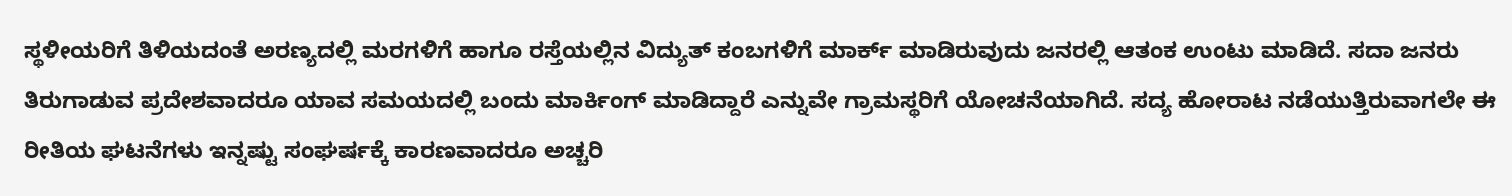ಸ್ಥಳೀಯರಿಗೆ ತಿಳಿಯದಂತೆ ಅರಣ್ಯದಲ್ಲಿ ಮರಗಳಿಗೆ ಹಾಗೂ ರಸ್ತೆಯಲ್ಲಿನ ವಿದ್ಯುತ್ ಕಂಬಗಳಿಗೆ ಮಾರ್ಕ್ ಮಾಡಿರುವುದು ಜನರಲ್ಲಿ ಆತಂಕ ಉಂಟು ಮಾಡಿದೆ. ಸದಾ ಜನರು ತಿರುಗಾಡುವ ಪ್ರದೇಶವಾದರೂ ಯಾವ ಸಮಯದಲ್ಲಿ ಬಂದು ಮಾರ್ಕಿಂಗ್ ಮಾಡಿದ್ದಾರೆ ಎನ್ನುವೇ ಗ್ರಾಮಸ್ಥರಿಗೆ ಯೋಚನೆಯಾಗಿದೆ. ಸದ್ಯ ಹೋರಾಟ ನಡೆಯುತ್ತಿರುವಾಗಲೇ ಈ ರೀತಿಯ ಘಟನೆಗಳು ಇನ್ನಷ್ಟು ಸಂಘರ್ಷಕ್ಕೆ ಕಾರಣವಾದರೂ ಅಚ್ಚರಿ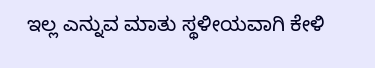ಇಲ್ಲ ಎನ್ನುವ ಮಾತು ಸ್ಥಳೀಯವಾಗಿ ಕೇಳಿ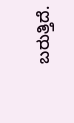ಬರುತ್ತಿದೆ.